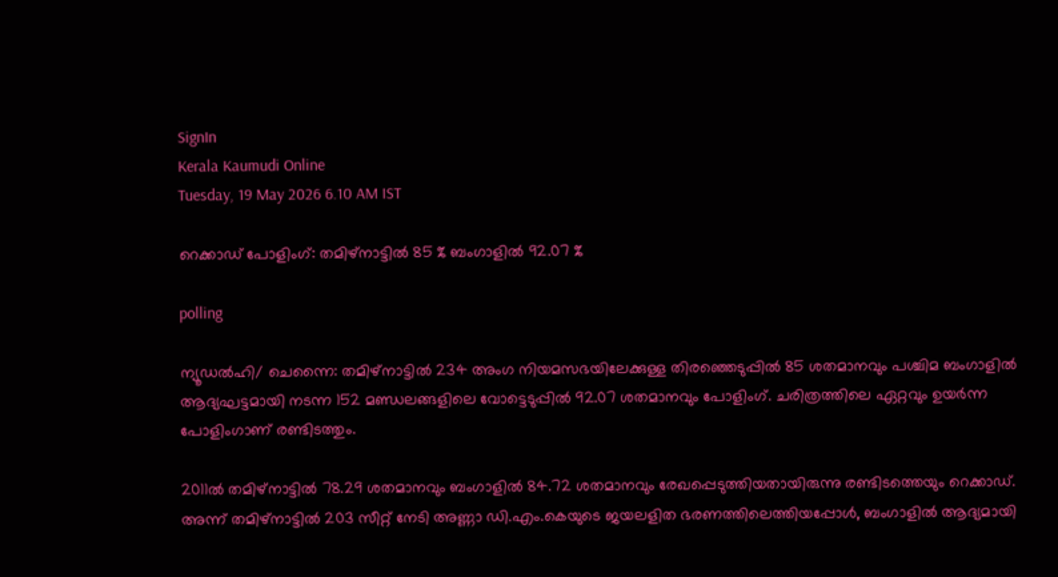SignIn
Kerala Kaumudi Online
Tuesday, 19 May 2026 6.10 AM IST

റെക്കാഡ് പോളിംഗ്: തമിഴ്നാട്ടിൽ 85 % ബംഗാളിൽ 92.07 %

polling

ന്യൂഡൽഹി/ ചെന്നൈ: തമിഴ്നാട്ടിൽ 234 അംഗ നിയമസഭയിലേക്കുള്ള തിരഞ്ഞെടുപ്പിൽ 85 ശതമാനവും പശ്ചിമ ബംഗാളിൽ ആദ്യഘട്ടമായി നടന്ന 152 മണ്ഡലങ്ങളിലെ വോട്ടെടുപ്പിൽ 92.07 ശതമാനവും പോളിംഗ്. ചരിത്രത്തിലെ ഏറ്റവും ഉയർന്ന പോളിംഗാണ് രണ്ടിടത്തും.

2011ൽ തമിഴ്നാട്ടിൽ 78.29 ശതമാനവും ബംഗാളിൽ 84.72 ശതമാനവും രേഖപ്പെടുത്തിയതായിരുന്നു രണ്ടിടത്തെയും റെക്കാഡ്. അന്ന് തമിഴ്നാട്ടിൽ 203 സീറ്റ് നേടി അണ്ണാ ഡി.എം.കെയുടെ ജയലളിത ഭരണത്തിലെത്തിയപ്പോൾ, ബംഗാളിൽ ആദ്യമായി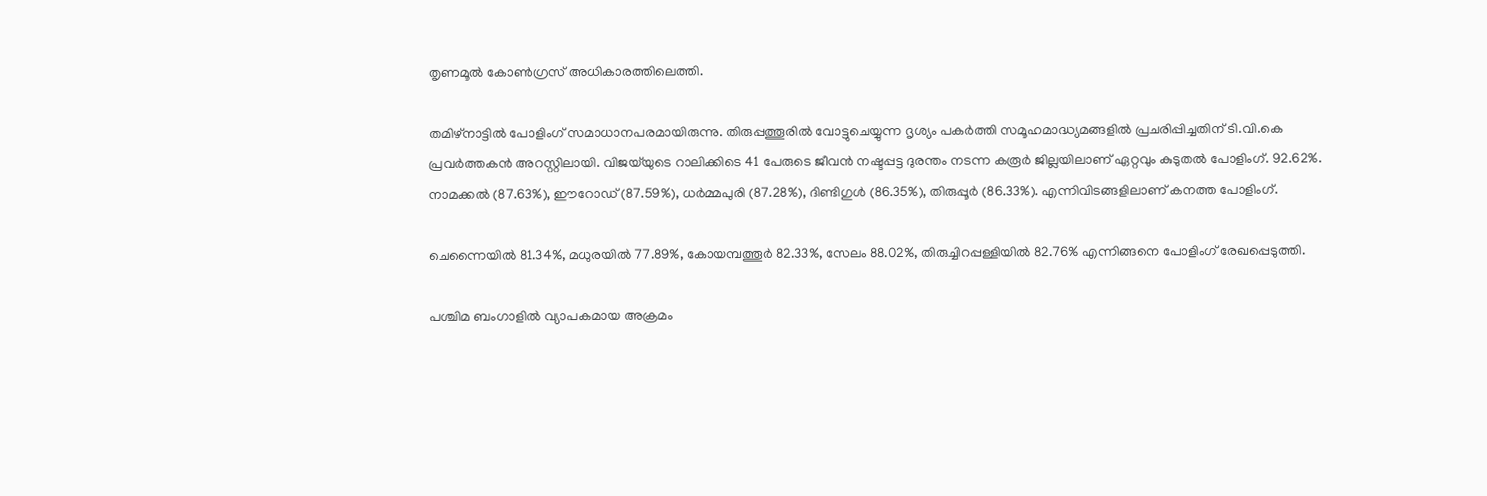തൃണമൂൽ കോൺഗ്രസ് അധികാരത്തിലെത്തി.

തമിഴ്നാട്ടിൽ പോളിംഗ് സമാധാനപരമായിരുന്നു. തിരുപ്പത്തൂരിൽ വോട്ടുചെയ്യുന്ന ദൃശ്യം പകർത്തി സമൂഹമാദ്ധ്യമങ്ങളിൽ പ്രചരിപ്പിച്ചതിന് ടി.വി.കെ പ്രവർത്തകൻ അറസ്റ്റിലായി. വിജയ്‌യുടെ റാലിക്കിടെ 41 പേരുടെ ജീവൻ നഷ്ടപ്പട്ട ദുരന്തം നടന്ന കരൂർ ജില്ലയിലാണ് ഏറ്റവും കുടുതൽ പോളിംഗ്. 92.62%. നാമക്കൽ (87.63%), ഈറോഡ് (87.59%), ധർമ്മപുരി (87.28%), ദിണ്ടിഗുൾ (86.35%), തിരുപ്പൂർ (86.33%). എന്നിവിടങ്ങളിലാണ് കനത്ത പോളിംഗ്.

ചെന്നൈയിൽ 81.34%, മധുരയിൽ 77.89%, കോയമ്പത്തൂർ 82.33%, സേലം 88.02%, തിരുച്ചിറപ്പള്ളിയിൽ 82.76% എന്നിങ്ങനെ പോളിംഗ് രേഖപ്പെടുത്തി.

പശ്ചിമ ബംഗാളിൽ വ്യാപകമായ അക്രമം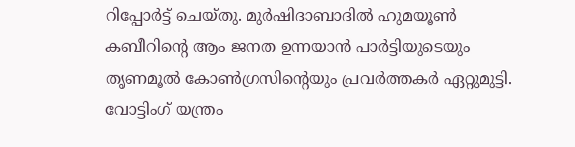റിപ്പോർട്ട് ചെയ്തു. മുർഷിദാബാദിൽ ഹുമയൂൺ കബീറിന്റെ ആം ജനത ഉന്നയാൻ പാർട്ടിയുടെയും തൃണമൂൽ കോൺഗ്രസിന്റെയും പ്രവർത്തകർ ഏറ്റുമുട്ടി. വോട്ടിംഗ് യന്ത്രം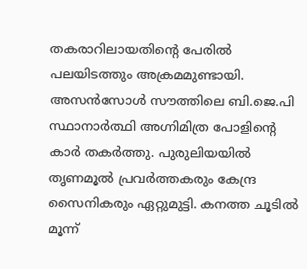തകരാറിലായതിന്റെ പേരിൽ പലയിടത്തും അക്രമമുണ്ടായി. അസൻസോൾ സൗത്തിലെ ബി.ജെ.പി സ്ഥാനാർത്ഥി അഗ്നിമിത്ര പോളിന്റെ കാർ തകർത്തു. പുരുലിയയിൽ തൃണമൂൽ പ്രവർത്തകരും കേന്ദ്ര സൈനികരും ഏറ്റുമുട്ടി. കനത്ത ചൂടിൽ മൂന്ന്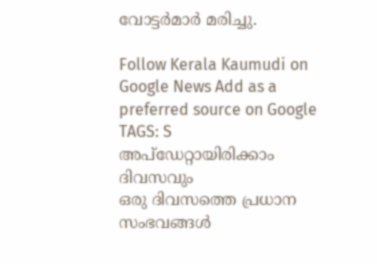വോട്ടർമാർ മരിച്ചു.

Follow Kerala Kaumudi on Google News Add as a preferred source on Google
TAGS: S
അപ്ഡേറ്റായിരിക്കാം ദിവസവും
ഒരു ദിവസത്തെ പ്രധാന സംഭവങ്ങൾ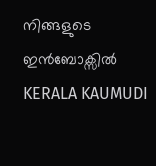നിങ്ങളുടെ ഇൻബോക്സിൽ
KERALA KAUMUDI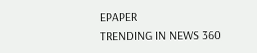EPAPER
TRENDING IN NEWS 360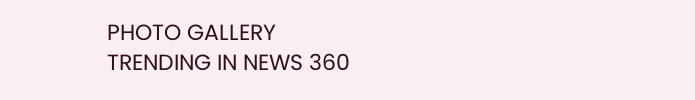PHOTO GALLERY
TRENDING IN NEWS 360